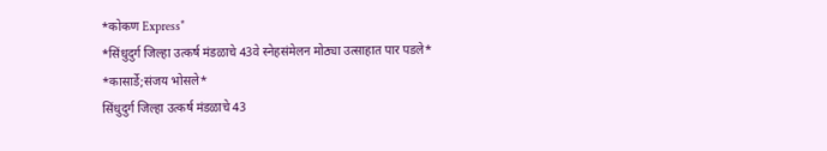*कोकण Express*
*सिंधुदुर्ग जिल्हा उत्कर्ष मंडळाचे 43वे स्नेहसंमेलन मोठ्या उत्साहात पार पडले*
*कासार्डे;संजय भोसले*
सिंधुदुर्ग जिल्हा उत्कर्ष मंडळाचे 43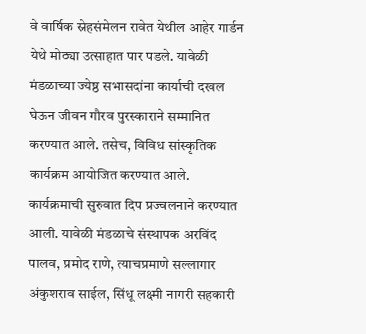वे वार्षिक स्नेहसंमेलन रावेत येथील आहेर गार्डन येथे मोठ्या उत्साहात पार पडले. यावेळी मंडळाच्या ज्येष्ठ सभासदांना कार्याची दखल घेऊन जीवन गौरव पुरस्काराने सम्मानित करण्यात आले. तसेच, विविध सांस्कृतिक कार्यक्रम आयोजित करण्यात आले.
कार्यक्रमाची सुरुवात दिप प्रज्वलनाने करण्यात आली. यावेळी मंडळाचे संस्थापक अरविंद पालव, प्रमोद राणे, त्याचप्रमाणे सल्लागार अंकुशराव साईल, सिंधू लक्ष्मी नागरी सहकारी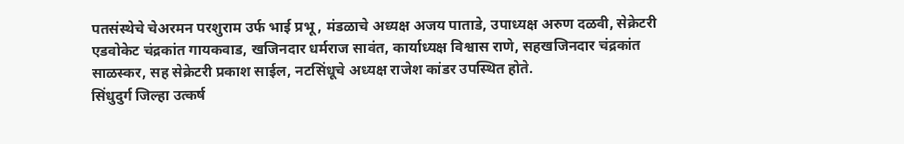पतसंस्थेचे चेअरमन परशुराम उर्फ भाई प्रभू, मंडळाचे अध्यक्ष अजय पाताडे, उपाध्यक्ष अरुण दळवी, सेक्रेटरी एडवोकेट चंद्रकांत गायकवाड, खजिनदार धर्मराज सावंत, कार्याध्यक्ष विश्वास राणे, सहखजिनदार चंद्रकांत साळस्कर, सह सेक्रेटरी प्रकाश साईल, नटसिंधूचे अध्यक्ष राजेश कांडर उपस्थित होते.
सिंधुदुर्ग जिल्हा उत्कर्ष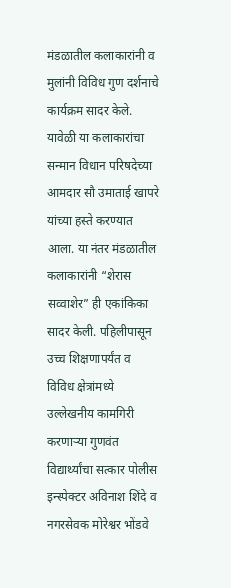मंडळातील कलाकारांनी व मुलांनी विविध गुण दर्शनाचे कार्यक्रम सादर केले. यावेळी या कलाकारांचा सन्मान विधान परिषदेच्या आमदार सौ उमाताई खापरे यांच्या हस्ते करण्यात आला. या नंतर मंडळातील कलाकारांनी “शेरास सव्वाशेर” ही एकांकिका सादर केली. पहिलीपासून उच्च शिक्षणापर्यंत व विविध क्षेत्रांमध्ये उल्लेखनीय कामगिरी करणाऱ्या गुणवंत विद्यार्थ्यांचा सत्कार पोलीस इन्स्पेक्टर अविनाश शिंदे व नगरसेवक मोरेश्वर भोंडवे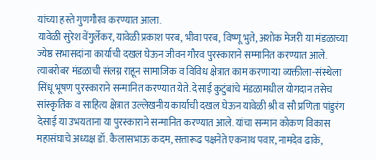यांच्या हस्ते गुणगौरव करण्यात आला.
यावेळी सुरेश वेंगुर्लेकर, यावेळी प्रकाश परब, भीवा परब, विष्णू भुते, अशोक मेजरी या मंडळाच्या ज्येष्ठ सभासदांना कार्याची दखल घेऊन जीवन गौरव पुरस्काराने सम्मानित करण्यात आले. त्याबरोबर मंडळाची संलग्न राहून सामाजिक व विविध क्षेत्रात काम करणाऱ्या व्यक्तीला-संस्थेला सिंधू भूषण पुरस्काराने सन्मानित करण्यात येते. देसाई कुटुंबांचे मंडळामधील योगदान तसेच सांस्कृतिक व साहित्य क्षेत्रात उल्लेखनीय कार्याची दखल घेऊन यावेळी श्री व सौ प्रणिता पांडुरंग देसाई या उभयताना या पुरस्काराने सन्मानित करण्यात आले. यांचा सन्मान कोकण विकास महासंघाचे अध्यक्ष डॉ. कैलासभाऊ कदम, सत्तारूढ पक्षनेते एकनाथ पवार, नामदेव ढाके,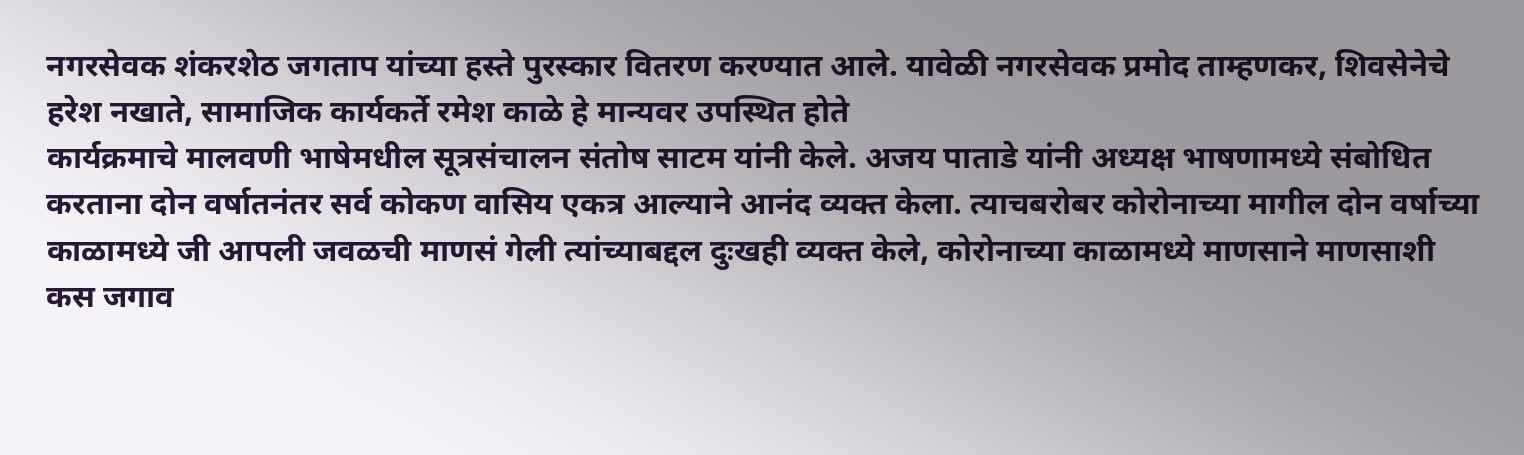नगरसेवक शंकरशेठ जगताप यांच्या हस्ते पुरस्कार वितरण करण्यात आले. यावेळी नगरसेवक प्रमोद ताम्हणकर, शिवसेनेचे हरेश नखाते, सामाजिक कार्यकर्ते रमेश काळे हे मान्यवर उपस्थित होते
कार्यक्रमाचे मालवणी भाषेमधील सूत्रसंचालन संतोष साटम यांनी केले. अजय पाताडे यांनी अध्यक्ष भाषणामध्ये संबोधित करताना दोन वर्षातनंतर सर्व कोकण वासिय एकत्र आल्याने आनंद व्यक्त केला. त्याचबरोबर कोरोनाच्या मागील दोन वर्षाच्या काळामध्ये जी आपली जवळची माणसं गेली त्यांच्याबद्दल दुःखही व्यक्त केले, कोरोनाच्या काळामध्ये माणसाने माणसाशी कस जगाव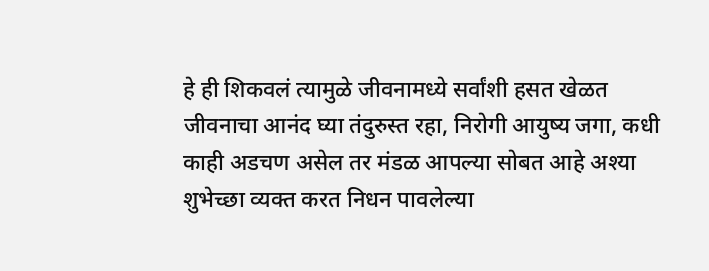हे ही शिकवलं त्यामुळे जीवनामध्ये सर्वांशी हसत खेळत जीवनाचा आनंद घ्या तंदुरुस्त रहा, निरोगी आयुष्य जगा, कधी काही अडचण असेल तर मंडळ आपल्या सोबत आहे अश्या शुभेच्छा व्यक्त करत निधन पावलेल्या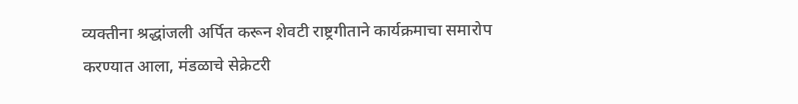व्यक्तीना श्रद्धांजली अर्पित करून शेवटी राष्ट्रगीताने कार्यक्रमाचा समारोप करण्यात आला, मंडळाचे सेक्रेटरी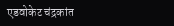एडवोकेट चंद्रकांत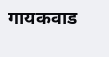गायकवाड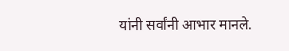यांनी सर्वांनी आभार मानले.